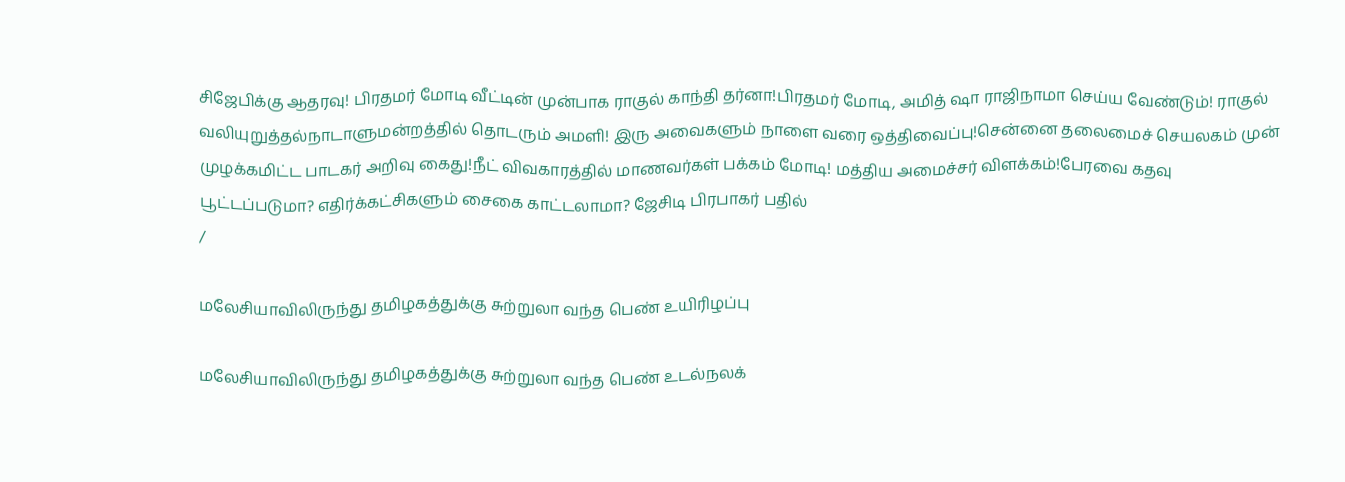சிஜேபிக்கு ஆதரவு! பிரதமர் மோடி வீட்டின் முன்பாக ராகுல் காந்தி தர்னா!பிரதமர் மோடி, அமித் ஷா ராஜிநாமா செய்ய வேண்டும்! ராகுல் வலியுறுத்தல்நாடாளுமன்றத்தில் தொடரும் அமளி! இரு அவைகளும் நாளை வரை ஒத்திவைப்பு!சென்னை தலைமைச் செயலகம் முன் முழக்கமிட்ட பாடகர் அறிவு கைது!நீட் விவகாரத்தில் மாணவர்கள் பக்கம் மோடி! மத்திய அமைச்சர் விளக்கம்!பேரவை கதவு பூட்டப்படுமா? எதிர்க்கட்சிகளும் சைகை காட்டலாமா? ஜேசிடி பிரபாகர் பதில்
/

மலேசியாவிலிருந்து தமிழகத்துக்கு சுற்றுலா வந்த பெண் உயிரிழப்பு

மலேசியாவிலிருந்து தமிழகத்துக்கு சுற்றுலா வந்த பெண் உடல்நலக்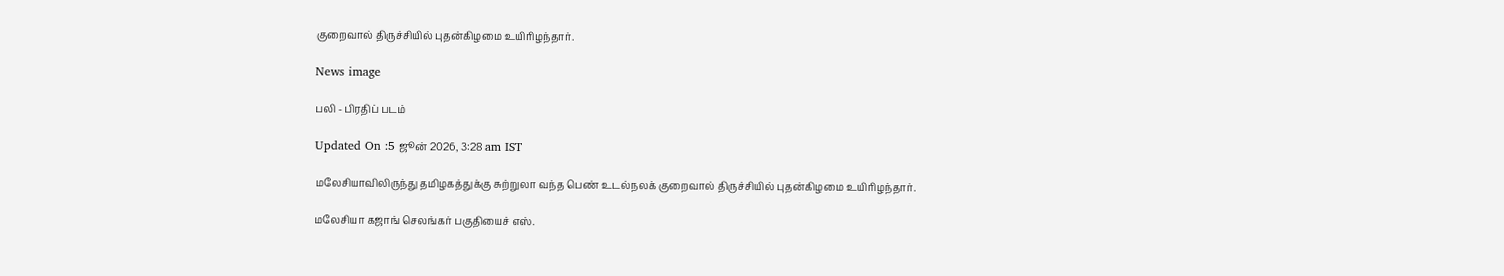குறைவால் திருச்சியில் புதன்கிழமை உயிரிழந்தார்.

News image

பலி - பிரதிப் படம்

Updated On :5 ஜூன் 2026, 3:28 am IST

மலேசியாவிலிருந்து தமிழகத்துக்கு சுற்றுலா வந்த பெண் உடல்நலக் குறைவால் திருச்சியில் புதன்கிழமை உயிரிழந்தார்.

மலேசியா கஜாங் செலங்கர் பகுதியைச் எஸ்.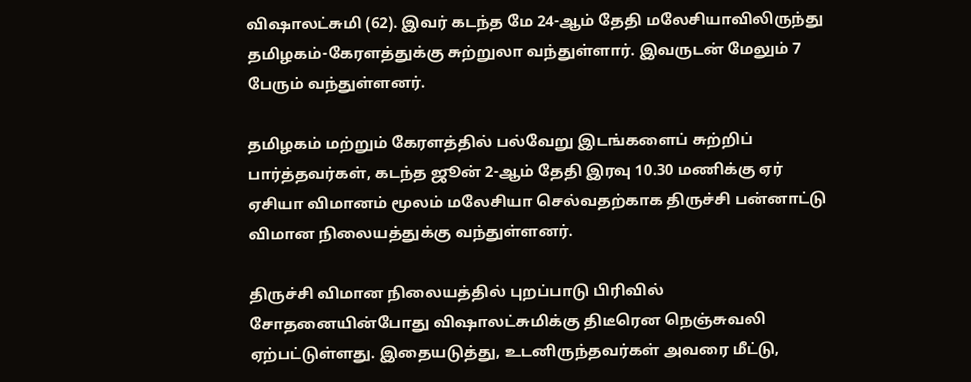விஷாலட்சுமி (62). இவர் கடந்த மே 24-ஆம் தேதி மலேசியாவிலிருந்து தமிழகம்-கேரளத்துக்கு சுற்றுலா வந்துள்ளார். இவருடன் மேலும் 7 பேரும் வந்துள்ளனர்.

தமிழகம் மற்றும் கேரளத்தில் பல்வேறு இடங்களைப் சுற்றிப் பார்த்தவர்கள், கடந்த ஜூன் 2-ஆம் தேதி இரவு 10.30 மணிக்கு ஏர் ஏசியா விமானம் மூலம் மலேசியா செல்வதற்காக திருச்சி பன்னாட்டு விமான நிலையத்துக்கு வந்துள்ளனர்.

திருச்சி விமான நிலையத்தில் புறப்பாடு பிரிவில் சோதனையின்போது விஷாலட்சுமிக்கு திடீரென நெஞ்சுவலி ஏற்பட்டுள்ளது. இதையடுத்து, உடனிருந்தவர்கள் அவரை மீட்டு,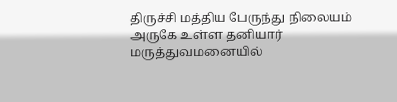திருச்சி மத்திய பேருந்து நிலையம் அருகே உள்ள தனியார் மருத்துவமனையில்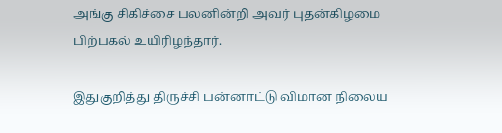அங்கு சிகிச்சை பலனின்றி அவர் புதன்கிழமை பிற்பகல் உயிரிழந்தார்.

இதுகுறித்து திருச்சி பன்னாட்டு விமான நிலைய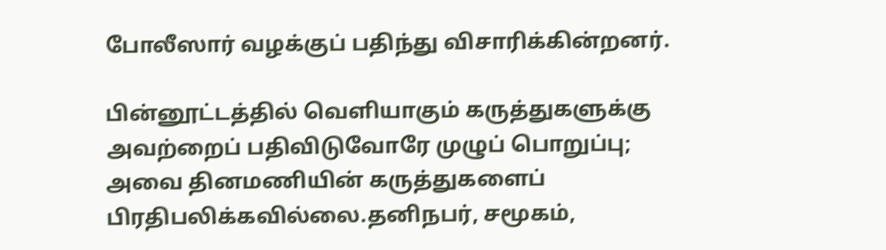போலீஸார் வழக்குப் பதிந்து விசாரிக்கின்றனர்.

பின்னூட்டத்தில் வெளியாகும் கருத்துகளுக்கு அவற்றைப் பதிவிடுவோரே முழுப் பொறுப்பு; அவை தினமணியின் கருத்துகளைப் பிரதிபலிக்கவில்லை.தனிநபர், சமூகம்,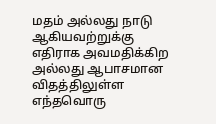மதம் அல்லது நாடு ஆகியவற்றுக்கு எதிராக அவமதிக்கிற அல்லது ஆபாசமான விதத்திலுள்ள எந்தவொரு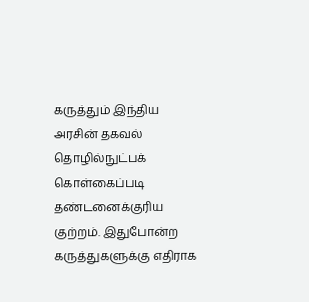கருத்தும் இந்திய அரசின் தகவல் தொழில்நுட்பக் கொள்கைப்படி தண்டனைக்குரிய குற்றம். இதுபோன்ற கருத்துகளுக்கு எதிராக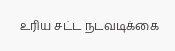உரிய சட்ட நடவடிக்கை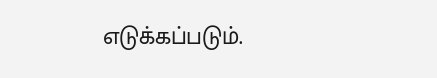எடுக்கப்படும்.